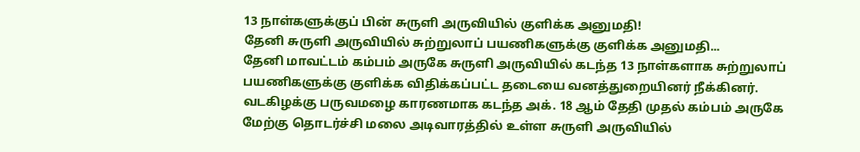13 நாள்களுக்குப் பின் சுருளி அருவியில் குளிக்க அனுமதி!
தேனி சுருளி அருவியில் சுற்றுலாப் பயணிகளுக்கு குளிக்க அனுமதி...
தேனி மாவட்டம் கம்பம் அருகே சுருளி அருவியில் கடந்த 13 நாள்களாக சுற்றுலாப் பயணிகளுக்கு குளிக்க விதிக்கப்பட்ட தடையை வனத்துறையினர் நீக்கினர்.
வடகிழக்கு பருவமழை காரணமாக கடந்த அக். 18 ஆம் தேதி முதல் கம்பம் அருகே மேற்கு தொடர்ச்சி மலை அடிவாரத்தில் உள்ள சுருளி அருவியில்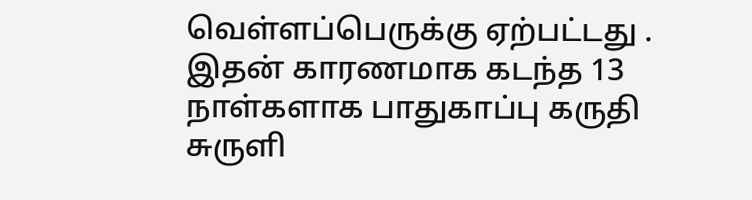வெள்ளப்பெருக்கு ஏற்பட்டது .
இதன் காரணமாக கடந்த 13 நாள்களாக பாதுகாப்பு கருதி சுருளி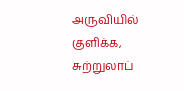அருவியில் குளிக்க, சுற்றுலாப்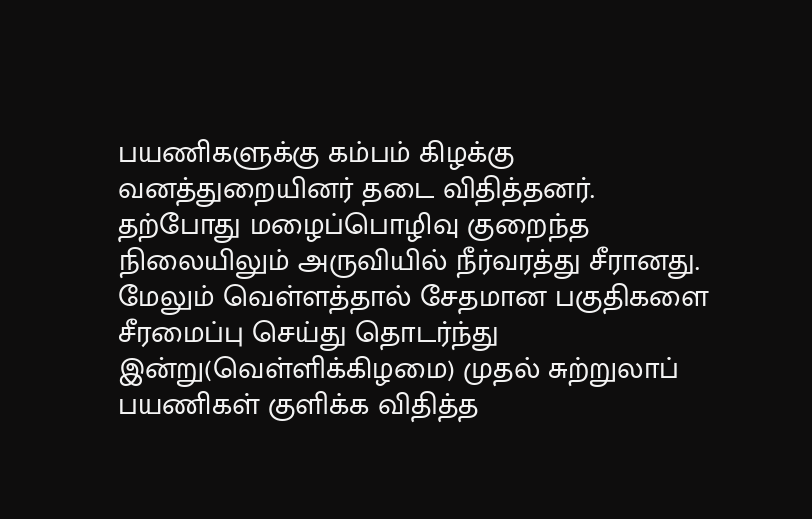பயணிகளுக்கு கம்பம் கிழக்கு வனத்துறையினர் தடை விதித்தனர்.
தற்போது மழைப்பொழிவு குறைந்த நிலையிலும் அருவியில் நீர்வரத்து சீரானது. மேலும் வெள்ளத்தால் சேதமான பகுதிகளை சீரமைப்பு செய்து தொடர்ந்து இன்று(வெள்ளிக்கிழமை) முதல் சுற்றுலாப் பயணிகள் குளிக்க விதித்த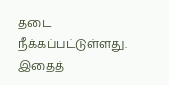தடை நீக்கப்பட்டுள்ளது.
இதைத்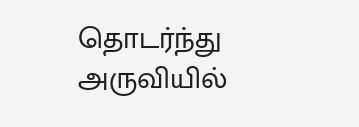தொடர்ந்து அருவியில்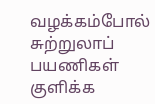வழக்கம்போல் சுற்றுலாப் பயணிகள் குளிக்க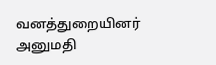வனத்துறையினர் அனுமதி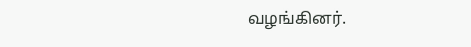வழங்கினர்.